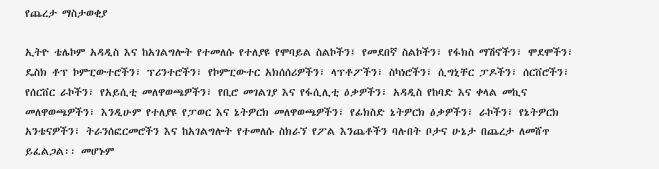የጨረታ ማስታወቂያ

ኢትዮ ቴሌኮም አዳዲስ እና ከአገልግሎት የተመለሱ የተለያዩ የሞባይል ስልኮችን፤ የመደበኛ ስልኮችን፣ የፋክስ ማሽኖችን፣ ሞደሞችን፣ ዴስክ ቶፕ ኮምፒውተሮችን፣ ፕሪንተሮችን፣ የኮምፒውተር አክሰሰሪዎችን፣ ላፕቶፖችን፣ ስካነሮችን፣ ሲግኒቸር ፓዶችን፣ ሰርቨሮችን፣ የሰርቨር ራኮችን፣ የአይሲቲ መለዋወጫዎችን፣ የቢሮ መገልገያ እና የፋሲሊቲ ዕቃዎችን፣ አዳዲስ የከባድ እና ቀላል መኪና መለዋወጫዎችን፣ እንዲሁም የተለያዩ የፓወር እና ኔትዎርክ መለዋወጫዎችን፣ የፊክስድ ኔትዎርክ ዕቃዎችን፣ ራኮችን፣ የኔትዎርክ አንቴናዎችን፣ ትራንሰፎርመሮችን እና ከአገልግሎት የተመለሱ ስክራኘ የፖል እንጨቶችን ባሉበት ቦታና ሁኔታ በጨረታ ለመሸጥ ይፈልጋል፡፡ መሆኑም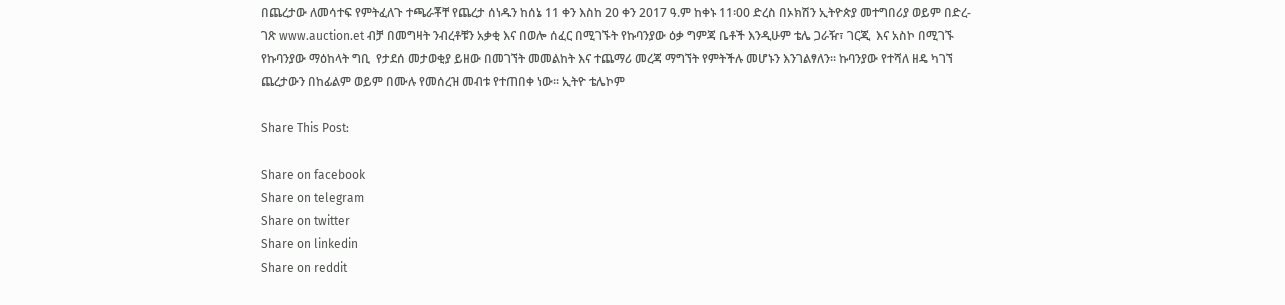በጨረታው ለመሳተፍ የምትፈለጉ ተጫራቾቸ የጨረታ ሰነዱን ከሰኔ 11 ቀን እስከ 20 ቀን 2017 ዓ.ም ከቀኑ 11፡00 ድረስ በኦክሽን ኢትዮጵያ መተግበሪያ ወይም በድረ-ገጽ www.auction.et ብቻ በመግዛት ንብረቶቹን አቃቂ እና በወሎ ሰፈር በሚገኙት የኩባንያው ዕቃ ግምጃ ቤቶች እንዲሁም ቴሌ ጋራዥ፣ ገርጂ  እና አስኮ በሚገኙ የኩባንያው ማዕከላት ግቢ  የታደሰ መታወቂያ ይዘው በመገኘት መመልከት እና ተጨማሪ መረጃ ማግኘት የምትችሉ መሆኑን እንገልፃለን፡፡ ኩባንያው የተሻለ ዘዴ ካገኘ ጨረታውን በከፊልም ወይም በሙሉ የመሰረዝ መብቱ የተጠበቀ ነው፡፡ ኢትዮ ቴሌኮም

Share This Post:

Share on facebook
Share on telegram
Share on twitter
Share on linkedin
Share on reddit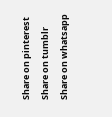Share on pinterest
Share on tumblr
Share on whatsapp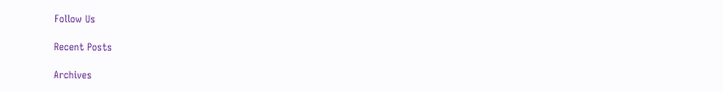Follow Us

Recent Posts

Archives